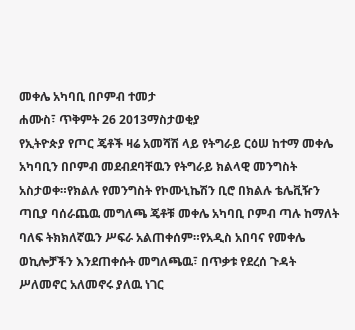መቀሌ አካባቢ በቦምብ ተመታ
ሐሙስ፣ ጥቅምት 26 2013ማስታወቂያ
የኢትዮጵያ የጦር ጄቶች ዛሬ አመሻሽ ላይ የትግራይ ርዕሠ ከተማ መቀሌ አካባቢን በቦምብ መደብደባቸዉን የትግራይ ክልላዊ መንግስት አስታወቀ።የክልሉ የመንግስት የኮሙኒኬሽን ቢሮ በክልሉ ቴሌቪዥን ጣቢያ ባሰራጨዉ መግለጫ ጄቶቹ መቀሌ አካባቢ ቦምብ ጣሉ ከማለት ባለፍ ትክክለኛዉን ሥፍራ አልጠቀሰም።የአዲስ አበባና የመቀሌ ወኪሎቻችን እንደጠቀሱት መግለጫዉ፣ በጥቃቱ የደረሰ ጉዳት ሥለመኖር አለመኖሩ ያለዉ ነገር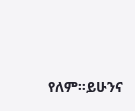የለም።ይሁንና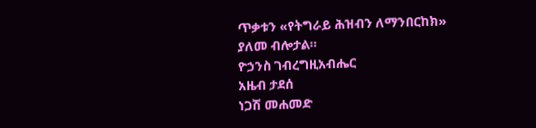ጥቃቱን «የትግራይ ሕዝብን ለማንበርከክ» ያለመ ብሎታል።
ዮኃንስ ገብረግዚአብሔር
አዜብ ታደሰ
ነጋሽ መሐመድ